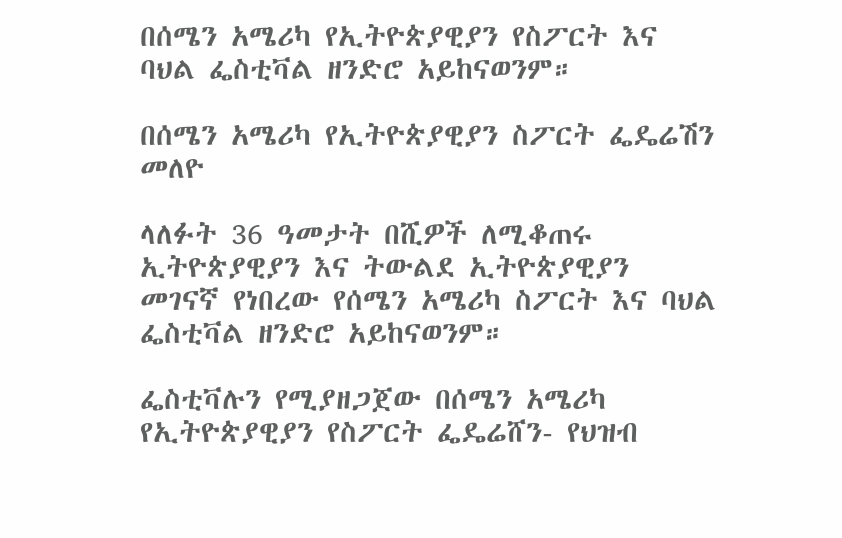በሰሜን አሜሪካ የኢትዮጵያዊያን የስፖርት እና ባህል ፌስቲቫል ዘንድሮ አይከናወንም።

በሰሜን አሜሪካ የኢትዮጵያዊያን ስፖርት ፌዴሬሽን መለዮ

ላለፉት 36 ዓመታት በሺዎች ለሚቆጠሩ ኢትዮጵያዊያን እና ትውልደ ኢትዮጵያዊያን መገናኛ የነበረው የሰሜን አሜሪካ ስፖርት እና ባህል ፌስቲቫል ዘንድሮ አይከናወንም።

ፌስቲቫሉን የሚያዘጋጀው በሰሜን አሜሪካ የኢትዮጵያዊያን የስፖርት ፌዴሬሸን- የህዝብ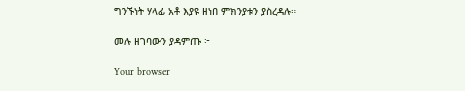ግንኙነት ሃላፊ አቶ እያዩ ዘነበ ምክንያቱን ያስረዳሉ።

መሉ ዘገባውን ያዳምጡ ፦

Your browser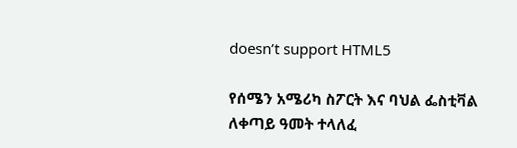doesn’t support HTML5

የሰሜን አሜሪካ ስፖርት እና ባህል ፌስቲቫል ለቀጣይ ዓመት ተላለፈ